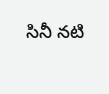సినీ నటి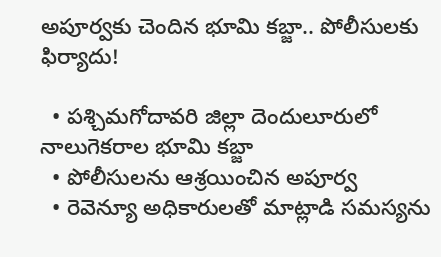అపూర్వకు చెందిన భూమి కబ్జా.. పోలీసులకు ఫిర్యాదు!

  • పశ్చిమగోదావరి జిల్లా దెందులూరులో నాలుగెకరాల భూమి కబ్జా
  • పోలీసులను ఆశ్రయించిన అపూర్వ
  • రెవెన్యూ అధికారులతో మాట్లాడి సమస్యను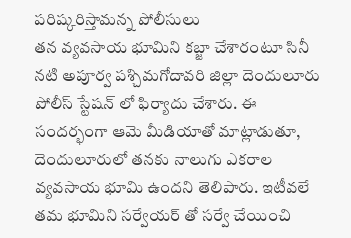పరిష్కరిస్తామన్న పోలీసులు
తన వ్యవసాయ భూమిని కబ్జా చేశారంటూ సినీ నటి అపూర్వ పశ్చిమగోదావరి జిల్లా దెందులూరు పోలీస్ స్టేషన్ లో ఫిర్యాదు చేశారు. ఈ సందర్భంగా ఆమె మీడియాతో మాట్లాడుతూ, దెందులూరులో తనకు నాలుగు ఎకరాల వ్యవసాయ భూమి ఉందని తెలిపారు. ఇటీవలే తమ భూమిని సర్వేయర్ తో సర్వే చేయించి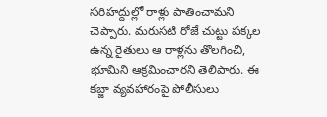సరిహద్దుల్లో రాళ్లు పాతించామని చెప్పారు. మరుసటి రోజే చుట్టు పక్కల ఉన్న రైతులు ఆ రాళ్లను తొలగించి, భూమిని ఆక్రమించారని తెలిపారు. ఈ కబ్జా వ్యవహారంపై పోలీసులు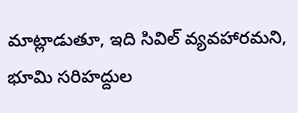మాట్లాడుతూ, ఇది సివిల్ వ్యవహారమని, భూమి సరిహద్దుల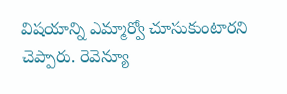విషయాన్ని ఎమ్మార్వో చూసుకుంటారని చెప్పారు. రెవెన్యూ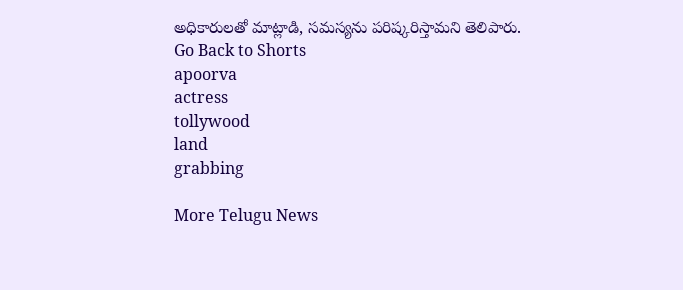అధికారులతో మాట్లాడి, సమస్యను పరిష్కరిస్తామని తెలిపారు.
Go Back to Shorts
apoorva
actress
tollywood
land
grabbing

More Telugu News